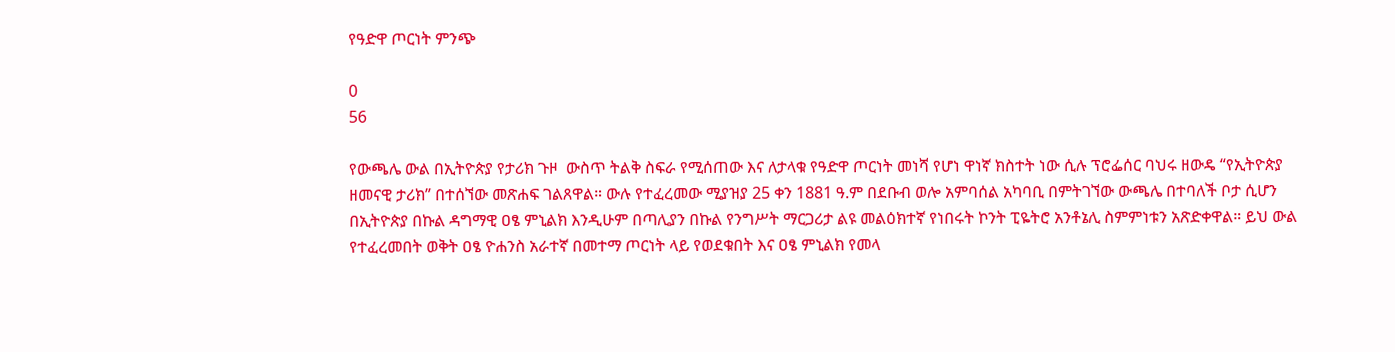የዓድዋ ጦርነት ምንጭ

0
56

የውጫሌ ውል በኢትዮጵያ የታሪክ ጉዞ  ውስጥ ትልቅ ስፍራ የሚሰጠው እና ለታላቁ የዓድዋ ጦርነት መነሻ የሆነ ዋነኛ ክስተት ነው ሲሉ ፕሮፌሰር ባህሩ ዘውዴ “የኢትዮጵያ ዘመናዊ ታሪክ” በተሰኘው መጽሐፍ ገልጸዋል። ውሉ የተፈረመው ሚያዝያ 25 ቀን 1881 ዓ.ም በደቡብ ወሎ አምባሰል አካባቢ በምትገኘው ውጫሌ በተባለች ቦታ ሲሆን በኢትዮጵያ በኩል ዳግማዊ ዐፄ ምኒልክ እንዲሁም በጣሊያን በኩል የንግሥት ማርጋሪታ ልዩ መልዕክተኛ የነበሩት ኮንት ፒዬትሮ አንቶኔሊ ስምምነቱን አጽድቀዋል። ይህ ውል የተፈረመበት ወቅት ዐፄ ዮሐንስ አራተኛ በመተማ ጦርነት ላይ የወደቁበት እና ዐፄ ምኒልክ የመላ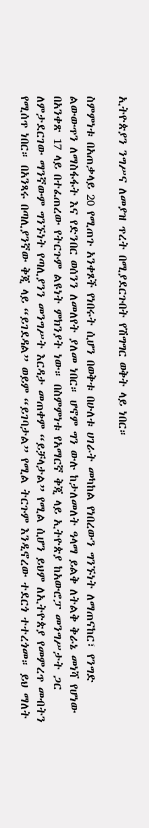ኢትዮጵያን ንግሥና ለመያዝ ጥረት በሚያደርጉበት የሽግግር ወቅት ላይ ነበር።

ስምምነቱ በአጠቃላይ 20 የሚጠጉ አንቀጾች የነበሩት ሲሆን በወቅቱ በሁለቱ ሀገራት መካከል የነበረውን ግንኙነት ለማጠናከር፣ የንግድ ልውውጥን ለማስፋፋት እና የድንበር ወሰንን ለመለየት ያለመ ነበር። ሆኖም ግን ውሉ ከታለመለት ዓላማ ይልቅ ለትልቅ ቅራኔ መነሻ የሆነው በአንቀጽ 17 ላይ በተፈጠረው የትርጉም ልዩነት ምክንያት ነው። በስምምነቱ የአማርኛ ቅጂ ላይ ኢትዮጵያ ከአውሮፓ መንግሥታት ጋር ለምታደርገው ማንኛውም ግንኙነት የጣሊያንን መንግሥት እርዳታ መጠቀም “ይቻላታል” የሚል ሲሆን ይህም ለኢትዮጵያ የመምረጥ መብትን የሚሰጥ ነበር። በአንጻሩ በጣሊያንኛው ቅጂ ላይ “ይገደዳል” ወይም “ይገባታል” የሚል ትርጉም እንዲኖረው ተደርጎ ተተረጎመ። ይህ ማለት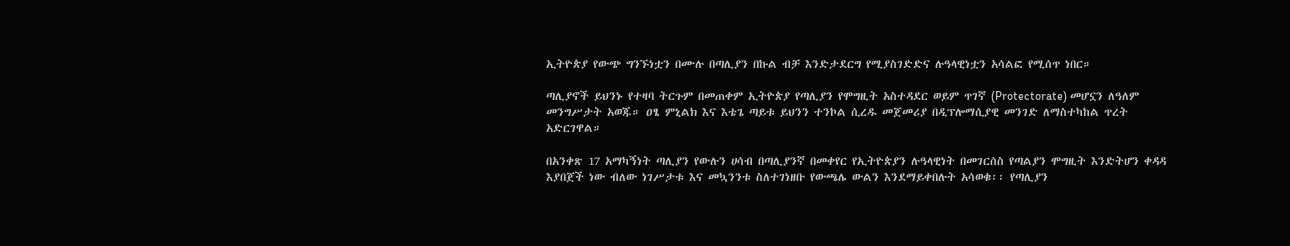ኢትዮጵያ የውጭ ግንኙነቷን በሙሉ በጣሊያን በኩል ብቻ እንድታደርግ የሚያስገድድና ሉዓላዊነቷን አሳልፎ የሚሰጥ ነበር።

ጣሊያኖች ይህንኑ የተዛባ ትርጉም በመጠቀም ኢትዮጵያ የጣሊያን የሞግዚት አስተዳደር ወይም ጥገኛ (Protectorate) መሆኗን ለዓለም መንግሥታት አወጁ። ዐፄ ምኒልክ እና እቴጌ ጣይቱ ይህንን ተንኮል ሲረዱ መጀመሪያ በዲፕሎማሲያዊ መንገድ ለማስተካከል ጥረት አድርገዋል።

በአንቀጽ 17 አማካኝነት ጣሊያን የውሉን ሀሳብ በጣሊያንኛ በመቀየር የኢትዮጵያን ሉዓላዊነት በመገርሰስ የጣልያን ሞግዚት እንድትሆን ቀዳዳ እያበጀች ነው ብለው ነገሥታቱ እና መኳንንቱ ስለተገነዘቡ የውጫሌ ውልን እንደማይቀበሉት አሳወቁ፡፡ የጣሊያን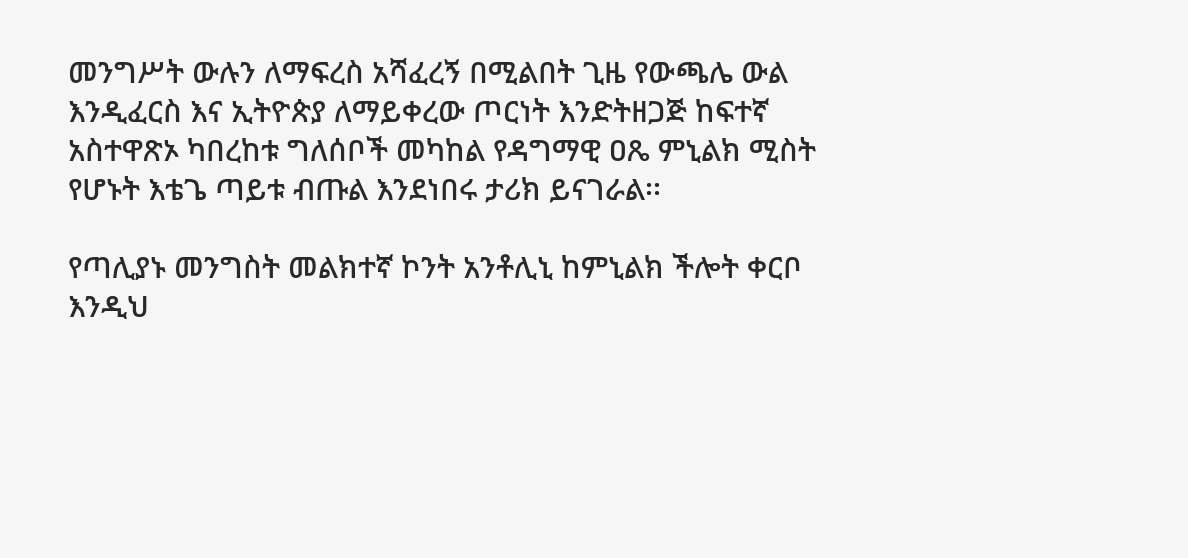መንግሥት ውሉን ለማፍረስ አሻፈረኝ በሚልበት ጊዜ የውጫሌ ውል እንዲፈርስ እና ኢትዮጵያ ለማይቀረው ጦርነት እንድትዘጋጅ ከፍተኛ አስተዋጽኦ ካበረከቱ ግለሰቦች መካከል የዳግማዊ ዐጼ ምኒልክ ሚስት የሆኑት እቴጌ ጣይቱ ብጡል እንደነበሩ ታሪክ ይናገራል፡፡

የጣሊያኑ መንግስት መልክተኛ ኮንት አንቶሊኒ ከምኒልክ ችሎት ቀርቦ እንዲህ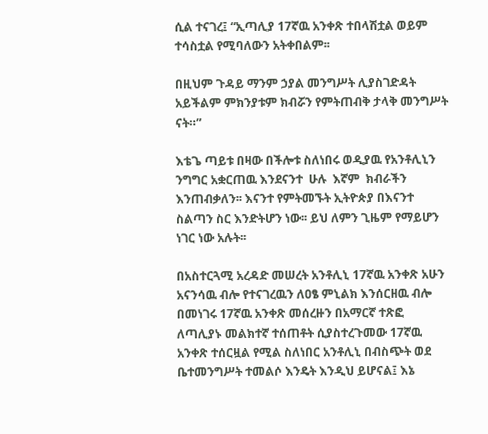ሲል ተናገረ፤ “ኢጣሊያ 17ኛዉ አንቀጽ ተበላሽቷል ወይም ተሳስቷል የሚባለውን አትቀበልም፡፡

በዚህም ጉዳይ ማንም ኃያል መንግሥት ሊያስገድዳት አይችልም ምክንያቱም ክብሯን የምትጠብቅ ታላቅ መንግሥት ናት።”

እቴጌ ጣይቱ በዛው በችሎቱ ስለነበሩ ወዲያዉ የአንቶሊኒን ንግግር አቋርጠዉ እንደናንተ  ሁሉ  እኛም  ክብራችን እንጠብቃለን፡፡ እናንተ የምትመኙት ኢትዮጵያ በእናንተ ስልጣን ስር እንድትሆን ነው፡፡ ይህ ለምን ጊዜም የማይሆን ነገር ነው አሉት፡፡

በአስተርጓሚ አረዳድ መሠረት አንቶሊኒ 17ኛዉ አንቀጽ አሁን አናንሳዉ ብሎ የተናገረዉን ለዐፄ ምኒልክ እንሰርዘዉ ብሎ በመነገሩ 17ኛዉ አንቀጽ መሰረዙን በአማርኛ ተጽፎ ለጣሊያኑ መልክተኛ ተሰጠቶት ሲያስተረጉመው 17ኛዉ አንቀጽ ተሰርዟል የሚል ስለነበር አንቶሊኒ በብስጭት ወደ ቤተመንግሥት ተመልሶ እንዴት እንዲህ ይሆናል፤ እኔ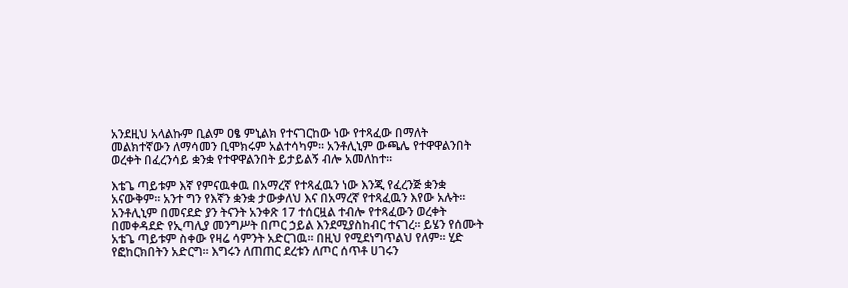አንደዚህ አላልኩም ቢልም ዐፄ ምኒልክ የተናገርከው ነው የተጻፈው በማለት መልክተኛውን ለማሳመን ቢሞክሩም አልተሳካም፡፡ አንቶሊኒም ውጫሌ የተዋዋልንበት ወረቀት በፈረንሳይ ቋንቋ የተዋዋልንበት ይታይልኝ ብሎ አመለከተ፡፡

እቴጌ ጣይቱም እኛ የምናዉቀዉ በአማረኛ የተጻፈዉን ነው እንጂ የፈረንጅ ቋንቋ አናውቅም፡፡ አንተ ግን የእኛን ቋንቋ ታውቃለህ እና በአማረኛ የተጻፈዉን እየው አሉት፡፡አንቶሊኒም በመናደድ ያን ትናንት አንቀጽ 17 ተሰርዟል ተብሎ የተጻፈውን ወረቀት በመቀዳደድ የኢጣሊያ መንግሥት በጦር ኃይል እንደሚያስከብር ተናገረ፡፡ ይሄን የሰሙት አቴጌ ጣይቱም ስቀው የዛሬ ሳምንት አድርገዉ፡፡ በዚህ የሚደነግጥልህ የለም፡፡ ሂድ የፎከርክበትን አድርግ፡፡ እግሩን ለጠጠር ደረቱን ለጦር ሰጥቶ ሀገሩን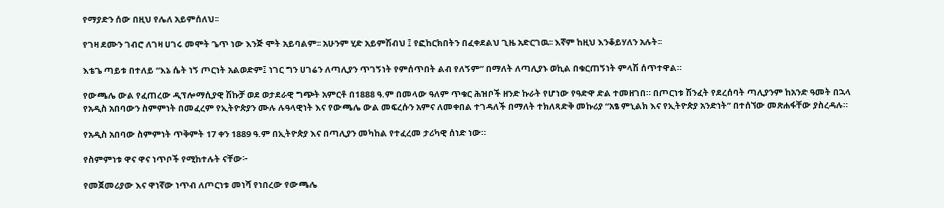የማያድን ሰው በዚህ የሌለ አይምሰለህ፡፡

የገዛ ደሙን ገብሮ ለገዛ ሀገሩ መሞት ጌጥ ነው እንጅ ሞት አይባልም፡፡ አሁንም ሂድ አይምሽብህ ፤ የፎከርክበትን በፈቀደልህ ጊዜ አድርገዉ፡፡ እኛም ከዚህ እንቆይሃለን አሉት፡፡

እቴጌ ጣይቱ በተለይ “እኔ ሴት ነኝ ጦርነት አልወድም፤ ነገር ግን ሀገሬን ለጣሊያን ጥገኝነት የምሰጥበት ልብ የለኝም” በማለት ለጣሊያኑ ወኪል በቁርጠኝነት ምላሽ ሰጥተዋል።

የውጫሌ ውል የፈጠረው ዲፕሎማሲያዊ ሽኩቻ ወደ ወታደራዊ ግጭት አምርቶ በ1888 ዓ.ም በመላው ዓለም ጥቁር ሕዝቦች ዘንድ ኩራት የሆነው የዓድዋ ድል ተመዘገበ። በጦርነቱ ሽንፈት የደረሰባት ጣሊያንም ከአንድ ዓመት በኋላ የአዲስ አበባውን ስምምነት በመፈረም የኢትዮጵያን ሙሉ ሉዓላዊነት እና የውጫሌ ውል መፍረሱን አምና ለመቀበል ተገዳለች በማለት ተክለጻድቅ መኩሪያ “አፄ ምኒልክ እና የኢትዮጵያ አንድነት” በተሰኘው መጽሐፋቸው ያስረዳሉ።

የአዲስ አበባው ስምምነት ጥቅምት 17 ቀን 1889 ዓ.ም በኢትዮጵያ እና በጣሊያን መካከል የተፈረመ ታሪካዊ ሰነድ ነው።

የስምምነቱ ዋና ዋና ነጥቦች የሚከተሉት ናቸው፦

የመጀመሪያው እና ዋነኛው ነጥብ ለጦርነቱ መነሻ የነበረው የውጫሌ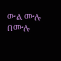ውል ሙሉ በሙሉ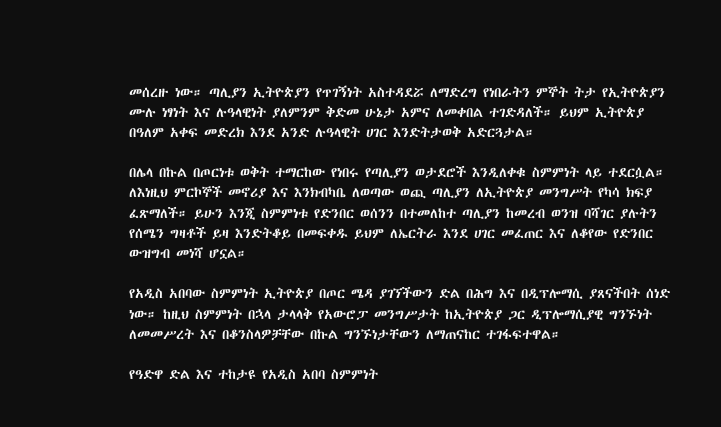መሰረዙ ነው። ጣሊያን ኢትዮጵያን የጥገኝነት አስተዳደሯ ለማድረግ የነበራትን ምኞት ትታ የኢትዮጵያን ሙሉ ነፃነት እና ሉዓላዊነት ያለምንም ቅድመ ሁኔታ አምና ለመቀበል ተገድዳለች። ይህም ኢትዮጵያ በዓለም አቀፍ መድረክ እንደ አንድ ሉዓላዊት ሀገር እንድትታወቅ አድርጓታል።

በሌላ በኩል በጦርነቱ ወቅት ተማርከው የነበሩ የጣሊያን ወታደሮች እንዲለቀቁ ስምምነት ላይ ተደርሷል። ለእነዚህ ምርኮኞች መኖሪያ እና እንክብካቤ ለወጣው ወጪ ጣሊያን ለኢትዮጵያ መንግሥት የካሳ ክፍያ ፈጽማለች። ይሁን እንጂ ስምምነቱ የድንበር ወሰንን በተመለከተ ጣሊያን ከመረብ ወንዝ ባሻገር ያሉትን የሰሜን ግዛቶች ይዛ እንድትቆይ በመፍቀዱ ይህም ለኤርትራ እንደ ሀገር መፈጠር እና ለቆየው የድንበር ውዝግብ መነሻ ሆኗል።

የአዲስ አበባው ስምምነት ኢትዮጵያ በጦር ሜዳ ያገኘችውን ድል በሕግ እና በዲፕሎማሲ ያጸናችበት ሰነድ ነው። ከዚህ ስምምነት በኋላ ታላላቅ የአውሮፓ መንግሥታት ከኢትዮጵያ ጋር ዲፕሎማሲያዊ ግንኙነት ለመመሥረት እና በቆንስላዎቻቸው በኩል ግንኙነታቸውን ለማጠናከር ተገፋፍተዋል።

የዓድዋ ድል እና ተከታዩ የአዲስ አበባ ስምምነት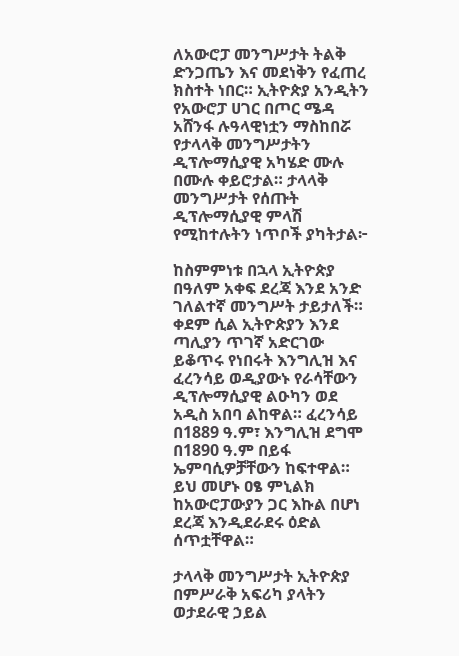ለአውሮፓ መንግሥታት ትልቅ ድንጋጤን እና መደነቅን የፈጠረ ክስተት ነበር። ኢትዮጵያ አንዲትን የአውሮፓ ሀገር በጦር ሜዳ አሸንፋ ሉዓላዊነቷን ማስከበሯ የታላላቅ መንግሥታትን ዲፕሎማሲያዊ አካሄድ ሙሉ በሙሉ ቀይሮታል። ታላላቅ መንግሥታት የሰጡት ዲፕሎማሲያዊ ምላሽ የሚከተሉትን ነጥቦች ያካትታል፦

ከስምምነቱ በኋላ ኢትዮጵያ በዓለም አቀፍ ደረጃ እንደ አንድ ገለልተኛ መንግሥት ታይታለች። ቀደም ሲል ኢትዮጵያን እንደ ጣሊያን ጥገኛ አድርገው ይቆጥሩ የነበሩት እንግሊዝ እና ፈረንሳይ ወዲያውኑ የራሳቸውን ዲፕሎማሲያዊ ልዑካን ወደ አዲስ አበባ ልከዋል። ፈረንሳይ በ1889 ዓ.ም፣ እንግሊዝ ደግሞ በ1890 ዓ.ም በይፋ ኤምባሲዎቻቸውን ከፍተዋል። ይህ መሆኑ ዐፄ ምኒልክ ከአውሮፓውያን ጋር እኩል በሆነ ደረጃ እንዲደራደሩ ዕድል ሰጥቷቸዋል።

ታላላቅ መንግሥታት ኢትዮጵያ በምሥራቅ አፍሪካ ያላትን ወታደራዊ ኃይል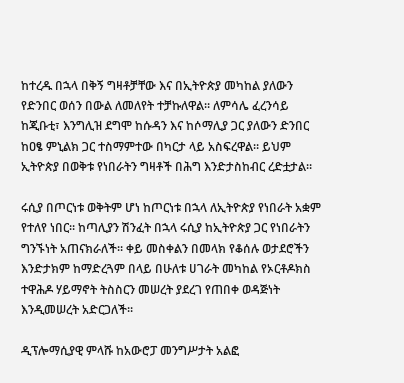ከተረዱ በኋላ በቅኝ ግዛቶቻቸው እና በኢትዮጵያ መካከል ያለውን የድንበር ወሰን በውል ለመለየት ተቻኩለዋል። ለምሳሌ ፈረንሳይ ከጂቡቲ፣ እንግሊዝ ደግሞ ከሱዳን እና ከሶማሊያ ጋር ያለውን ድንበር ከዐፄ ምኒልክ ጋር ተስማምተው በካርታ ላይ አስፍረዋል። ይህም ኢትዮጵያ በወቅቱ የነበራትን ግዛቶች በሕግ እንድታስከብር ረድቷታል።

ሩሲያ በጦርነቱ ወቅትም ሆነ ከጦርነቱ በኋላ ለኢትዮጵያ የነበራት አቋም የተለየ ነበር። ከጣሊያን ሽንፈት በኋላ ሩሲያ ከኢትዮጵያ ጋር የነበራትን ግንኙነት አጠናክራለች። ቀይ መስቀልን በመላክ የቆሰሉ ወታደሮችን እንድታክም ከማድረጓም በላይ በሁለቱ ሀገራት መካከል የኦርቶዶክስ ተዋሕዶ ሃይማኖት ትስስርን መሠረት ያደረገ የጠበቀ ወዳጅነት እንዲመሠረት አድርጋለች።

ዲፕሎማሲያዊ ምላሹ ከአውሮፓ መንግሥታት አልፎ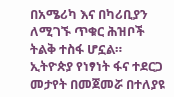በአሜሪካ እና በካሪቢያን ለሚገኙ ጥቁር ሕዝቦች ትልቅ ተስፋ ሆኗል። ኢትዮጵያ የነፃነት ፋና ተደርጋ መታየት በመጀመሯ በተለያዩ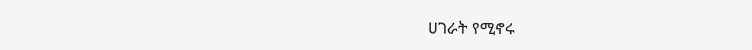ሀገራት የሚኖሩ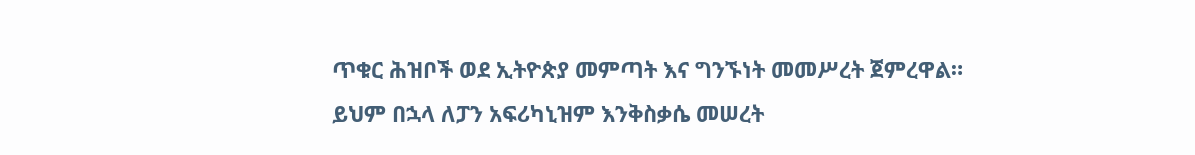ጥቁር ሕዝቦች ወደ ኢትዮጵያ መምጣት እና ግንኙነት መመሥረት ጀምረዋል። ይህም በኋላ ለፓን አፍሪካኒዝም እንቅስቃሴ መሠረት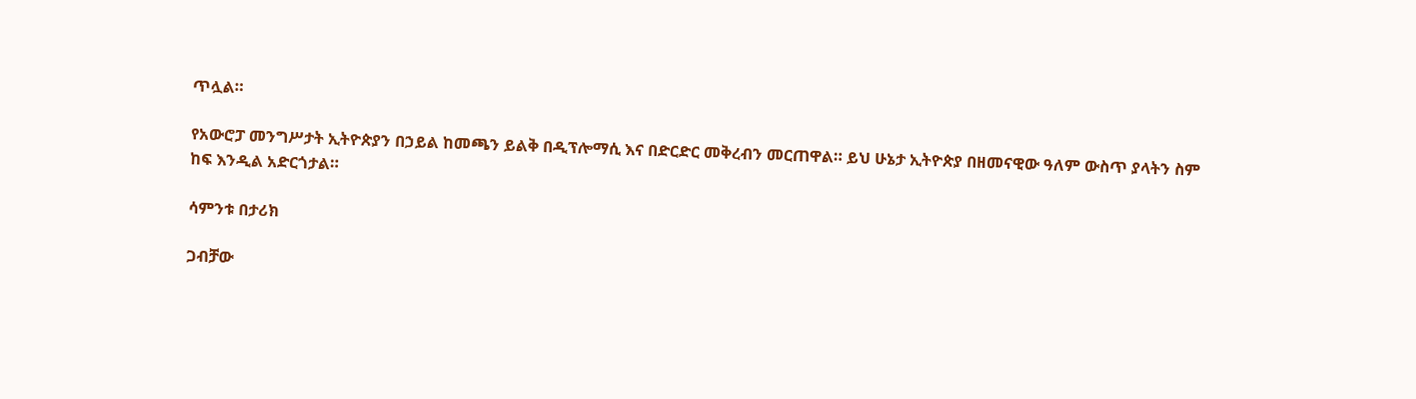ጥሏል።

የአውሮፓ መንግሥታት ኢትዮጵያን በኃይል ከመጫን ይልቅ በዲፕሎማሲ እና በድርድር መቅረብን መርጠዋል። ይህ ሁኔታ ኢትዮጵያ በዘመናዊው ዓለም ውስጥ ያላትን ስም ከፍ እንዲል አድርጎታል።

ሳምንቱ በታሪክ

ጋብቻው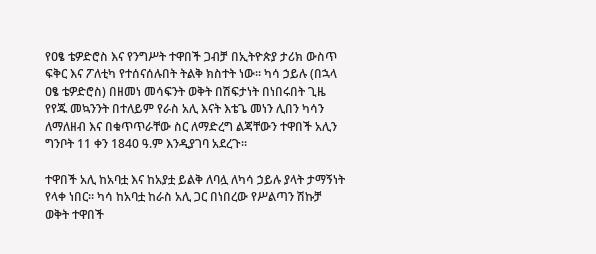የዐፄ ቴዎድሮስ እና የንግሥት ተዋበች ጋብቻ በኢትዮጵያ ታሪክ ውስጥ ፍቅር እና ፖለቲካ የተሰናሰሉበት ትልቅ ክስተት ነው። ካሳ ኃይሉ (በኋላ ዐፄ ቴዎድሮስ) በዘመነ መሳፍንት ወቅት በሽፍታነት በነበሩበት ጊዜ የየጁ መኳንንት በተለይም የራስ አሊ እናት እቴጌ መነን ሊበን ካሳን ለማለዘብ እና በቁጥጥራቸው ስር ለማድረግ ልጃቸውን ተዋበች አሊን ግንቦት 11 ቀን 1840 ዓ.ም እንዲያገባ አደረጉ።

ተዋበች አሊ ከአባቷ እና ከአያቷ ይልቅ ለባሏ ለካሳ ኃይሉ ያላት ታማኝነት የላቀ ነበር። ካሳ ከአባቷ ከራስ አሊ ጋር በነበረው የሥልጣን ሽኩቻ ወቅት ተዋበች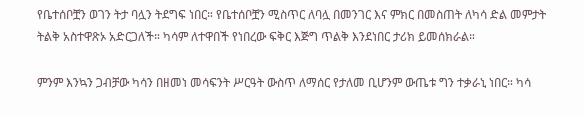የቤተሰቦቿን ወገን ትታ ባሏን ትደግፍ ነበር። የቤተሰቦቿን ሚስጥር ለባሏ በመንገር እና ምክር በመስጠት ለካሳ ድል መምታት ትልቅ አስተዋጽኦ አድርጋለች። ካሳም ለተዋበች የነበረው ፍቅር እጅግ ጥልቅ እንደነበር ታሪክ ይመሰክራል።

ምንም እንኳን ጋብቻው ካሳን በዘመነ መሳፍንት ሥርዓት ውስጥ ለማሰር የታለመ ቢሆንም ውጤቱ ግን ተቃራኒ ነበር። ካሳ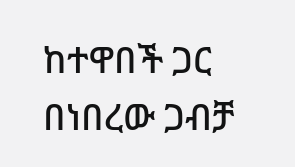ከተዋበች ጋር በነበረው ጋብቻ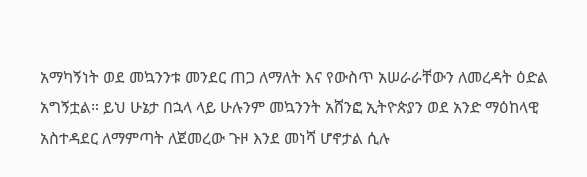አማካኝነት ወደ መኳንንቱ መንደር ጠጋ ለማለት እና የውስጥ አሠራራቸውን ለመረዳት ዕድል አግኝቷል። ይህ ሁኔታ በኋላ ላይ ሁሉንም መኳንንት አሸንፎ ኢትዮጵያን ወደ አንድ ማዕከላዊ አስተዳደር ለማምጣት ለጀመረው ጉዞ እንደ መነሻ ሆኖታል ሲሉ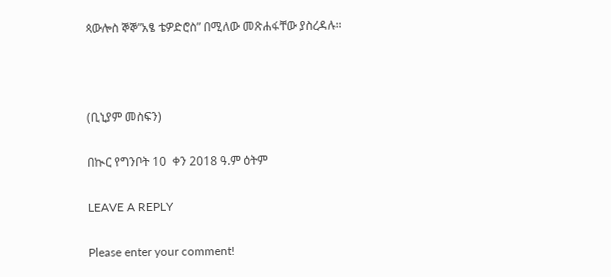ጳውሎስ ኞኞ”አፄ ቴዎድሮስ” በሚለው መጽሐፋቸው ያስረዳሉ።



(ቢኒያም መስፍን)

በኲር የግንቦት 10  ቀን 2018 ዓ.ም ዕትም

LEAVE A REPLY

Please enter your comment!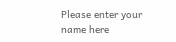Please enter your name here